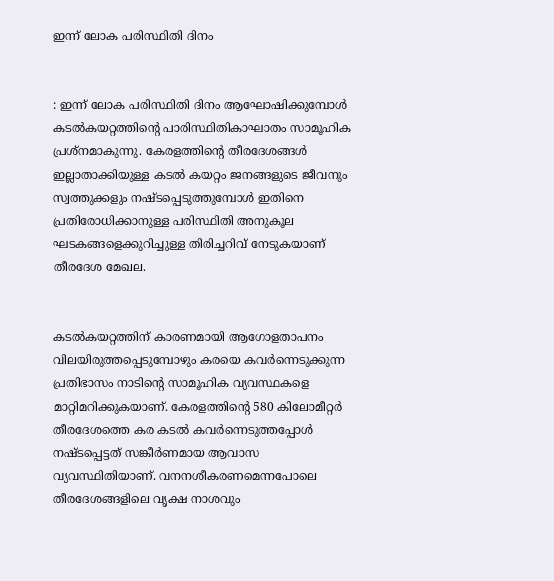ഇന്ന് ലോക പരിസ്ഥിതി ദിനം


: ഇന്ന് ലോക പരിസ്ഥിതി ദിനം ആഘോഷിക്കുമ്പോള്‍ കടല്‍കയറ്റത്തിന്റെ പാരിസ്ഥിതികാഘാതം സാമൂഹിക പ്രശ്‌നമാകുന്നു. കേരളത്തിന്റെ തീരദേശങ്ങള്‍ ഇല്ലാതാക്കിയുള്ള കടല്‍ കയറ്റം ജനങ്ങളുടെ ജീവനും സ്വത്തുക്കളും നഷ്ടപ്പെടുത്തുമ്പോള്‍ ഇതിനെ പ്രതിരോധിക്കാനുള്ള പരിസ്ഥിതി അനുകൂല ഘടകങ്ങളെക്കുറിച്ചുള്ള തിരിച്ചറിവ് നേടുകയാണ് തീരദേശ മേഖല.


കടല്‍കയറ്റത്തിന് കാരണമായി ആഗോളതാപനം വിലയിരുത്തപ്പെടുമ്പോഴും കരയെ കവര്‍ന്നെടുക്കുന്ന പ്രതിഭാസം നാടിന്റെ സാമൂഹിക വ്യവസ്ഥകളെ മാറ്റിമറിക്കുകയാണ്. കേരളത്തിന്റെ 580 കിലോമീറ്റര്‍ തീരദേശത്തെ കര കടല്‍ കവര്‍ന്നെടുത്തപ്പോള്‍ നഷ്ടപ്പെട്ടത് സങ്കീര്‍ണമായ ആവാസ വ്യവസ്ഥിതിയാണ്. വനനശീകരണമെന്നപോലെ തീരദേശങ്ങളിലെ വൃക്ഷ നാശവും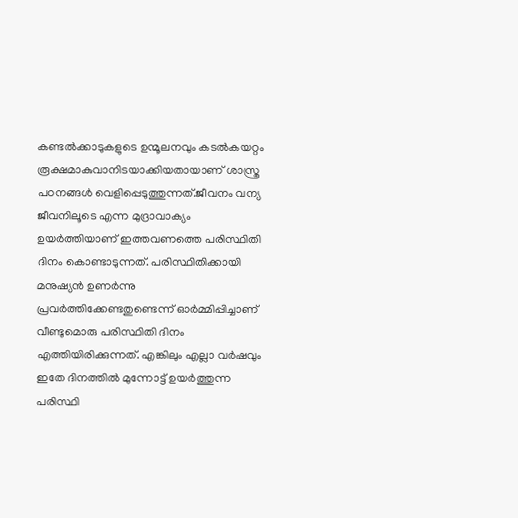കണ്ടല്‍ക്കാടുകളുടെ ഉന്മൂലനവും കടല്‍കയറ്റം രൂക്ഷമാകുവാനിടയാക്കിയതായാണ് ശാസ്ത്ര പഠനങ്ങള്‍ വെളിപ്പെടുത്തുന്നത്.ജീവനം വന്യ ജീവനിലൂടെ എന്ന മുദ്രാവാക്യം ഉയര്‍ത്തിയാണ് ഇത്തവണത്തെ പരിസ്ഥിതി ദിനം കൊണ്ടാടുന്നത്. പരിസ്ഥിതിക്കായി മനുഷ്യന്‍ ഉണര്‍ന്നു പ്രവര്‍ത്തിക്കേണ്ടതുണ്ടെന്ന് ഓര്‍മ്മിപ്പിച്ചാണ് വീണ്ടുമൊരു പരിസ്ഥിതി ദിനം എത്തിയിരിക്കുന്നത്. എങ്കിലും എല്ലാ വര്‍ഷവും ഇതേ ദിനത്തില്‍ മുന്നോട്ട് ഉയര്‍ത്തുന്ന പരിസ്ഥി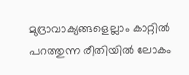മുദ്രാവാക്യങ്ങളെല്ലാം കാറ്റില്‍ പറത്തുന്ന രീതിയില്‍ ലോകം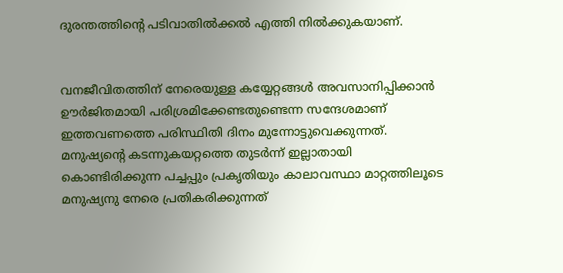ദുരന്തത്തിന്റെ പടിവാതില്‍ക്കല്‍ എത്തി നില്‍ക്കുകയാണ്.


വനജീവിതത്തിന് നേരെയുള്ള കയ്യേറ്റങ്ങള്‍ അവസാനിപ്പിക്കാന്‍ ഊര്‍ജിതമായി പരിശ്രമിക്കേണ്ടതുണ്ടെന്ന സന്ദേശമാണ് ഇത്തവണത്തെ പരിസ്ഥിതി ദിനം മുന്നോട്ടുവെക്കുന്നത്. മനുഷ്യന്റെ കടന്നുകയറ്റത്തെ തുടര്‍ന്ന് ഇല്ലാതായി കൊണ്ടിരിക്കുന്ന പച്ചപ്പും പ്രകൃതിയും കാലാവസ്ഥാ മാറ്റത്തിലൂടെ മനുഷ്യനു നേരെ പ്രതികരിക്കുന്നത്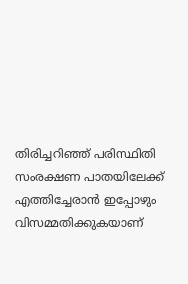തിരിച്ചറിഞ്ഞ് പരിസ്ഥിതി സംരക്ഷണ പാതയിലേക്ക് എത്തിച്ചേരാന്‍ ഇപ്പോഴും വിസമ്മതിക്കുകയാണ്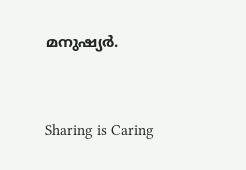മനുഷ്യര്‍.



Sharing is Caring